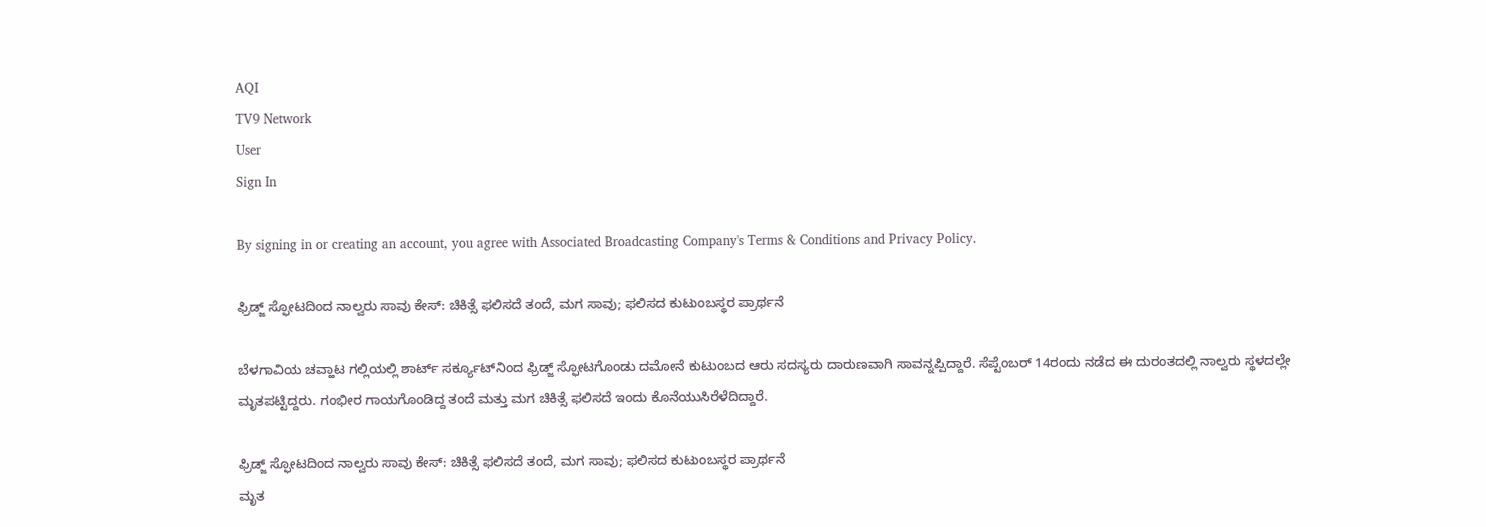AQI
TV9 Network
User
Sign In

By signing in or creating an account, you agree with Associated Broadcasting Company's Terms & Conditions and Privacy Policy.

ಫ್ರಿಡ್ಜ್‌ ಸ್ಫೋಟದಿಂದ ನಾಲ್ವರು ಸಾವು ಕೇಸ್: ಚಿಕಿತ್ಸೆ ಫಲಿಸದೆ ತಂದೆ, ಮಗ ಸಾವು; ಫಲಿಸದ ಕುಟುಂಬಸ್ಥರ ಪ್ರಾರ್ಥನೆ

ಬೆಳಗಾವಿಯ ಚವ್ಹಾಟ ಗಲ್ಲಿಯಲ್ಲಿ ಶಾರ್ಟ್ ಸರ್ಕ್ಯೂಟ್‌ನಿಂದ ಫ್ರಿಡ್ಜ್ ಸ್ಫೋಟಗೊಂಡು ದಮೋನೆ ಕುಟುಂಬದ ಆರು ಸದಸ್ಯರು ದಾರುಣವಾಗಿ ಸಾವನ್ನಪ್ಪಿದ್ದಾರೆ. ಸೆಪ್ಟೆಂಬರ್ 14ರಂದು ನಡೆದ ಈ ದುರಂತದಲ್ಲಿ ನಾಲ್ವರು ಸ್ಥಳದಲ್ಲೇ ಮೃತಪಟ್ಟಿದ್ದರು. ಗಂಭೀರ ಗಾಯಗೊಂಡಿದ್ದ ತಂದೆ ಮತ್ತು ಮಗ ಚಿಕಿತ್ಸೆ ಫಲಿಸದೆ ಇಂದು ಕೊನೆಯುಸಿರೆಳೆದಿದ್ದಾರೆ.

ಫ್ರಿಡ್ಜ್‌ ಸ್ಫೋಟದಿಂದ ನಾಲ್ವರು ಸಾವು ಕೇಸ್: ಚಿಕಿತ್ಸೆ ಫಲಿಸದೆ ತಂದೆ, ಮಗ ಸಾವು; ಫಲಿಸದ ಕುಟುಂಬಸ್ಥರ ಪ್ರಾರ್ಥನೆ
ಮೃತ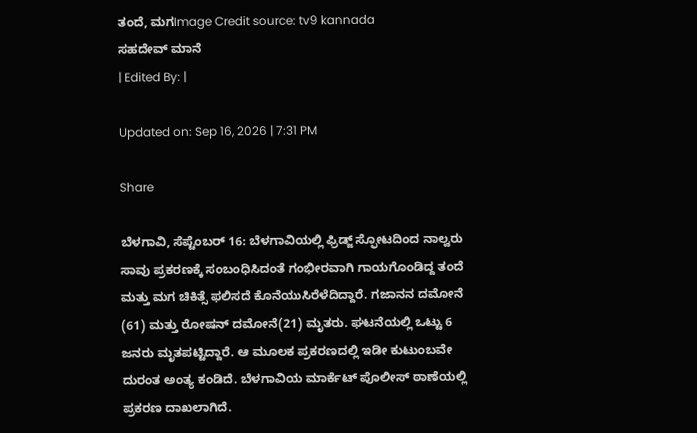ತಂದೆ, ಮಗImage Credit source: tv9 kannada
ಸಹದೇವ್ ಮಾನೆ
| Edited By: |

Updated on: Sep 16, 2026 | 7:31 PM

Share

ಬೆಳಗಾವಿ, ಸೆಪ್ಟೆಂಬರ್ 16: ಬೆಳಗಾವಿಯಲ್ಲಿ ಫ್ರಿಡ್ಜ್‌ ಸ್ಫೋಟದಿಂದ ನಾಲ್ವರು ಸಾವು ಪ್ರಕರಣಕ್ಕೆ ಸಂಬಂಧಿಸಿದಂತೆ ಗಂಭೀರವಾಗಿ ಗಾಯಗೊಂಡಿದ್ದ ತಂದೆ ಮತ್ತು ಮಗ ಚಿಕಿತ್ಸೆ ಫಲಿಸದೆ ಕೊನೆಯುಸಿರೆಳೆದಿದ್ದಾರೆ. ಗಜಾನನ ದಮೋನೆ (61) ಮತ್ತು ರೋಷನ್ ದಮೋನೆ(21) ಮೃತರು. ಘಟನೆಯಲ್ಲಿ ಒಟ್ಟು 6 ಜನರು ಮೃತಪಟ್ಟಿದ್ದಾರೆ. ಆ ಮೂಲಕ ಪ್ರಕರಣದಲ್ಲಿ ಇಡೀ ಕುಟುಂಬವೇ‌ ದುರಂತ ಅಂತ್ಯ ಕಂಡಿದೆ. ಬೆಳಗಾವಿಯ ಮಾರ್ಕೆಟ್ ಪೊಲೀಸ್ ಠಾಣೆಯಲ್ಲಿ ಪ್ರಕರಣ ದಾಖಲಾಗಿದೆ.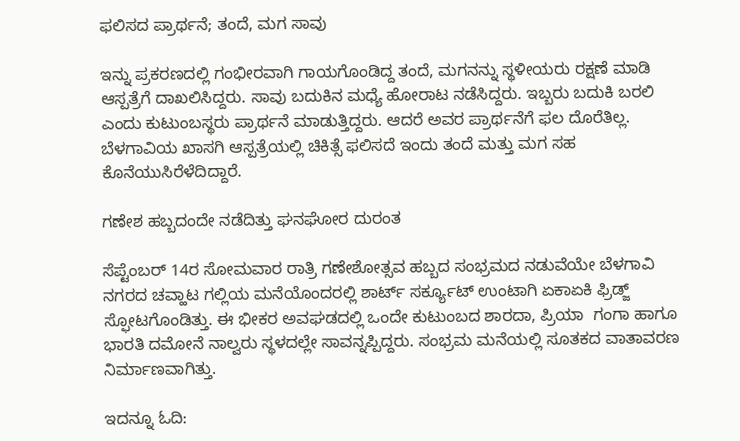ಫಲಿಸದ ಪ್ರಾರ್ಥನೆ; ತಂದೆ, ಮಗ ಸಾವು

ಇನ್ನು ಪ್ರಕರಣದಲ್ಲಿ ಗಂಭೀರವಾಗಿ ಗಾಯಗೊಂಡಿದ್ದ ತಂದೆ, ಮಗನನ್ನು ಸ್ಥಳೀಯರು ರಕ್ಷಣೆ ಮಾಡಿ ಆಸ್ಪತ್ರೆಗೆ ದಾಖಲಿಸಿದ್ದರು. ಸಾವು ಬದುಕಿನ ಮಧ್ಯೆ ಹೋರಾಟ ನಡೆಸಿದ್ದರು. ಇಬ್ಬರು ಬದುಕಿ ಬರಲಿ ಎಂದು ಕುಟುಂಬಸ್ಥರು ಪ್ರಾರ್ಥನೆ ಮಾಡುತ್ತಿದ್ದರು. ಆದರೆ ಅವರ ಪ್ರಾರ್ಥನೆಗೆ ಫಲ ದೊರೆತಿಲ್ಲ. ಬೆಳಗಾವಿಯ ಖಾಸಗಿ ಆಸ್ಪತ್ರೆಯಲ್ಲಿ ಚಿಕಿತ್ಸೆ ಫಲಿಸದೆ ಇಂದು ತಂದೆ ಮತ್ತು ಮಗ ಸಹ ಕೊನೆಯುಸಿರೆಳೆದಿದ್ದಾರೆ.

ಗಣೇಶ ಹಬ್ಬದಂದೇ ನಡೆದಿತ್ತು ಘನಘೋರ ದುರಂತ

ಸೆಪ್ಟೆಂಬರ್ 14ರ ಸೋಮವಾರ ರಾತ್ರಿ ಗಣೇಶೋತ್ಸವ ಹಬ್ಬದ ಸಂಭ್ರಮದ ನಡುವೆಯೇ ಬೆಳಗಾವಿ ನಗರದ ಚವ್ಹಾಟ ಗಲ್ಲಿಯ ಮನೆಯೊಂದರಲ್ಲಿ ಶಾರ್ಟ್ ಸರ್ಕ್ಯೂಟ್ ಉಂಟಾಗಿ ಏಕಾಏಕಿ ಫ್ರಿಡ್ಜ್ ಸ್ಫೋಟಗೊಂಡಿತ್ತು. ಈ ಭೀಕರ ಅವಘಡದಲ್ಲಿ ಒಂದೇ ಕುಟುಂಬದ ಶಾರದಾ, ಪ್ರಿಯಾ  ಗಂಗಾ ಹಾಗೂ ಭಾರತಿ ದಮೋನೆ ನಾಲ್ವರು ಸ್ಥಳದಲ್ಲೇ ಸಾವನ್ನಪ್ಪಿದ್ದರು. ಸಂಭ್ರಮ ಮನೆಯಲ್ಲಿ ಸೂತಕದ ವಾತಾವರಣ ನಿರ್ಮಾಣವಾಗಿತ್ತು.

ಇದನ್ನೂ ಓದಿ: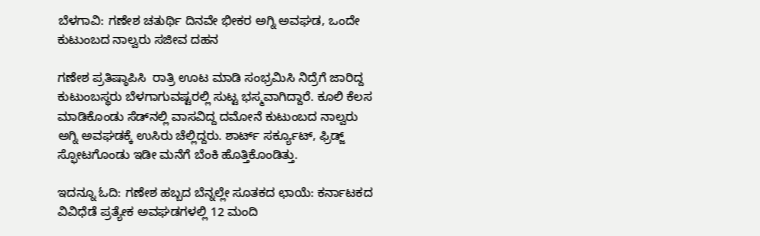ಬೆಳಗಾವಿ: ಗಣೇಶ ಚತುರ್ಥಿ ದಿನವೇ ಭೀಕರ ಅಗ್ನಿ ಅವಘಡ, ಒಂದೇ ಕುಟುಂಬದ ನಾಲ್ವರು ಸಜೀವ ದಹನ

ಗಣೇಶ ಪ್ರತಿಷ್ಠಾಪಿಸಿ  ರಾತ್ರಿ ಊಟ ಮಾಡಿ ಸಂಭ್ರಮಿಸಿ ನಿದ್ರೆಗೆ ಜಾರಿದ್ದ ಕುಟುಂಬಸ್ಥರು ಬೆಳಗಾಗುವಷ್ಟರಲ್ಲಿ ಸುಟ್ಟ ಭಸ್ಮವಾಗಿದ್ದಾರೆ. ಕೂಲಿ ಕೆಲಸ ಮಾಡಿಕೊಂಡು ಸೆಡ್‌ನಲ್ಲಿ ವಾಸವಿದ್ದ ದಮೋನೆ ಕುಟುಂಬದ ನಾಲ್ವರು ಅಗ್ನಿ ಅವಘಡಕ್ಕೆ ಉಸಿರು ಚೆಲ್ಲಿದ್ದರು. ಶಾರ್ಟ್ ಸರ್ಕ್ಯೂಟ್, ಫ್ರಿಡ್ಜ್‌ ಸ್ಫೋಟಗೊಂಡು ಇಡೀ ಮನೆಗೆ ಬೆಂಕಿ ಹೊತ್ತಿಕೊಂಡಿತ್ತು.

ಇದನ್ನೂ ಓದಿ: ಗಣೇಶ ಹಬ್ಬದ ಬೆನ್ನಲ್ಲೇ ಸೂತಕದ ಛಾಯೆ: ಕರ್ನಾಟಕದ ವಿವಿಧೆಡೆ ಪ್ರತ್ಯೇಕ ಅವಘಡಗಳಲ್ಲಿ 12 ಮಂದಿ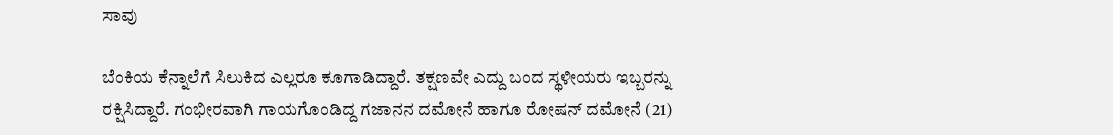ಸಾವು

ಬೆಂಕಿಯ ಕೆನ್ನಾಲೆಗೆ ಸಿಲುಕಿದ ಎಲ್ಲರೂ ಕೂಗಾಡಿದ್ದಾರೆ. ತಕ್ಷಣವೇ ಎದ್ದು ಬಂದ ಸ್ಥಳೀಯರು ಇಬ್ಬರನ್ನು ರಕ್ಷಿಸಿದ್ದಾರೆ. ಗಂಭೀರವಾಗಿ ಗಾಯಗೊಂಡಿದ್ದ ಗಜಾನನ ದಮೋನೆ ಹಾಗೂ ರೋಷನ್ ದಮೋನೆ (21)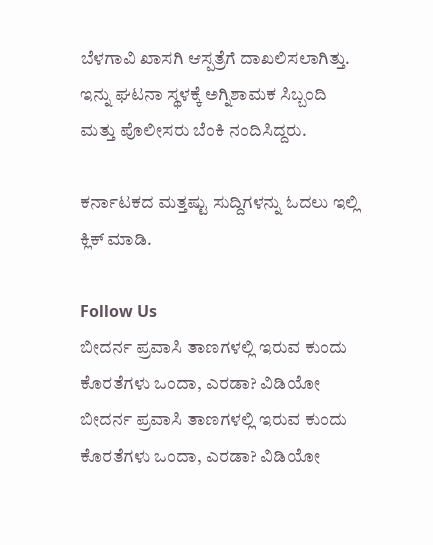ಬೆಳಗಾವಿ ಖಾಸಗಿ ಆಸ್ಪತ್ರೆಗೆ ದಾಖಲಿಸಲಾಗಿತ್ತು. ಇನ್ನು ಘಟನಾ ಸ್ಥಳಕ್ಕೆ ಅಗ್ನಿಶಾಮಕ ಸಿಬ್ಬಂದಿ ಮತ್ತು ಪೊಲೀಸರು ಬೆಂಕಿ‌ ನಂದಿಸಿದ್ದರು.

ಕರ್ನಾಟಕದ ಮತ್ತಷ್ಟು ಸುದ್ದಿಗಳನ್ನು ಓದಲು ಇಲ್ಲಿ ಕ್ಲಿಕ್ ಮಾಡಿ.

Follow Us
ಬೀದರ್ನ ಪ್ರವಾಸಿ ತಾಣಗಳಲ್ಲಿ ಇರುವ ಕುಂದು ಕೊರತೆಗಳು ಒಂದಾ, ಎರಡಾ? ವಿಡಿಯೋ
ಬೀದರ್ನ ಪ್ರವಾಸಿ ತಾಣಗಳಲ್ಲಿ ಇರುವ ಕುಂದು ಕೊರತೆಗಳು ಒಂದಾ, ಎರಡಾ? ವಿಡಿಯೋ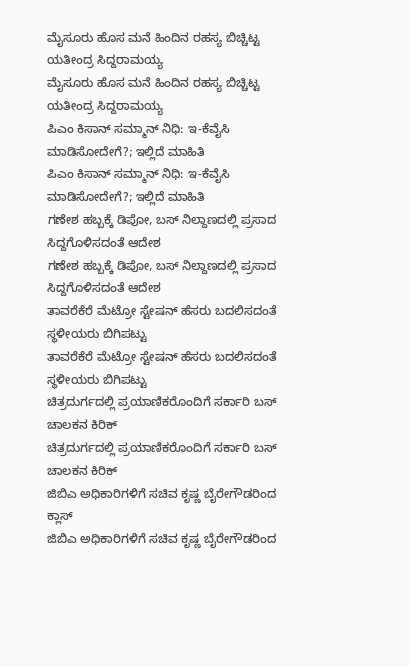ಮೈಸೂರು ಹೊಸ ಮನೆ ಹಿಂದಿನ ರಹಸ್ಯ ಬಿಚ್ಚಿಟ್ಟ ಯತೀಂದ್ರ ಸಿದ್ದರಾಮಯ್ಯ
ಮೈಸೂರು ಹೊಸ ಮನೆ ಹಿಂದಿನ ರಹಸ್ಯ ಬಿಚ್ಚಿಟ್ಟ ಯತೀಂದ್ರ ಸಿದ್ದರಾಮಯ್ಯ
ಪಿಎಂ ಕಿಸಾನ್ ಸಮ್ಮಾನ್ ನಿಧಿ: ಇ-ಕೆವೈಸಿ ಮಾಡಿಸೋದೇಗೆ?; ಇಲ್ಲಿದೆ ಮಾಹಿತಿ
ಪಿಎಂ ಕಿಸಾನ್ ಸಮ್ಮಾನ್ ನಿಧಿ: ಇ-ಕೆವೈಸಿ ಮಾಡಿಸೋದೇಗೆ?; ಇಲ್ಲಿದೆ ಮಾಹಿತಿ
ಗಣೇಶ ಹಬ್ಬಕ್ಕೆ ಡಿಪೋ, ಬಸ್ ನಿಲ್ದಾಣದಲ್ಲಿ ಪ್ರಸಾದ ಸಿದ್ದಗೊಳಿಸದಂತೆ ಆದೇಶ
ಗಣೇಶ ಹಬ್ಬಕ್ಕೆ ಡಿಪೋ, ಬಸ್ ನಿಲ್ದಾಣದಲ್ಲಿ ಪ್ರಸಾದ ಸಿದ್ದಗೊಳಿಸದಂತೆ ಆದೇಶ
ತಾವರೆಕೆರೆ ಮೆಟ್ರೋ ಸ್ಟೇಷನ್ ಹೆಸರು ಬದಲಿಸದಂತೆ ಸ್ಥಳೀಯರು ಬಿಗಿಪಟ್ಟು
ತಾವರೆಕೆರೆ ಮೆಟ್ರೋ ಸ್ಟೇಷನ್ ಹೆಸರು ಬದಲಿಸದಂತೆ ಸ್ಥಳೀಯರು ಬಿಗಿಪಟ್ಟು
ಚಿತ್ರದುರ್ಗದಲ್ಲಿ ಪ್ರಯಾಣಿಕರೊಂದಿಗೆ ಸರ್ಕಾರಿ ಬಸ್ ಚಾಲಕನ ಕಿರಿಕ್
ಚಿತ್ರದುರ್ಗದಲ್ಲಿ ಪ್ರಯಾಣಿಕರೊಂದಿಗೆ ಸರ್ಕಾರಿ ಬಸ್ ಚಾಲಕನ ಕಿರಿಕ್
ಜಿಬಿಎ ಅಧಿಕಾರಿಗಳಿಗೆ ಸಚಿವ ಕೃಷ್ಣ ಬೈರೇಗೌಡರಿಂದ ಕ್ಲಾಸ್
ಜಿಬಿಎ ಅಧಿಕಾರಿಗಳಿಗೆ ಸಚಿವ ಕೃಷ್ಣ ಬೈರೇಗೌಡರಿಂದ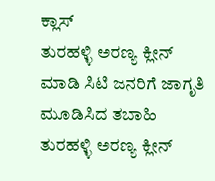ಕ್ಲಾಸ್
ತುರಹಳ್ಳಿ ಅರಣ್ಯ ಕ್ಲೀನ್ ಮಾಡಿ ಸಿಟಿ ಜನರಿಗೆ ಜಾಗೃತಿ ಮೂಡಿಸಿದ ತಬಾಹಿ
ತುರಹಳ್ಳಿ ಅರಣ್ಯ ಕ್ಲೀನ್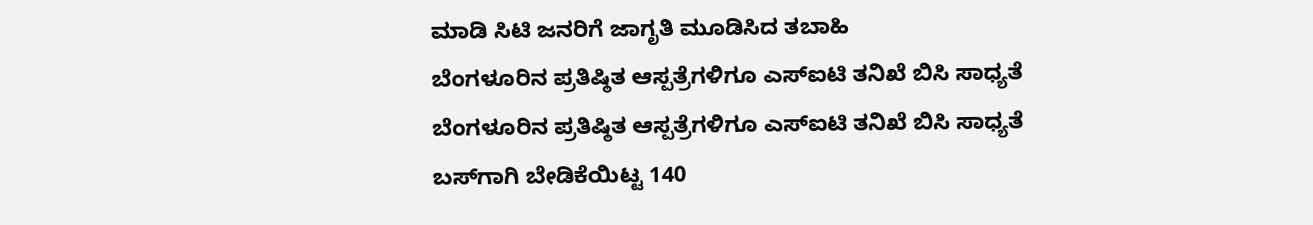ಮಾಡಿ ಸಿಟಿ ಜನರಿಗೆ ಜಾಗೃತಿ ಮೂಡಿಸಿದ ತಬಾಹಿ
ಬೆಂಗಳೂರಿನ ಪ್ರತಿಷ್ಠಿತ ಆಸ್ಪತ್ರೆಗಳಿಗೂ ಎಸ್ಐಟಿ ತನಿಖೆ ಬಿಸಿ ಸಾಧ್ಯತೆ
ಬೆಂಗಳೂರಿನ ಪ್ರತಿಷ್ಠಿತ ಆಸ್ಪತ್ರೆಗಳಿಗೂ ಎಸ್ಐಟಿ ತನಿಖೆ ಬಿಸಿ ಸಾಧ್ಯತೆ
ಬಸ್‌ಗಾಗಿ ಬೇಡಿಕೆಯಿಟ್ಟ 140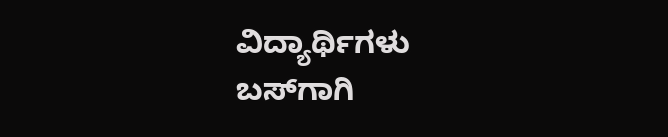ವಿದ್ಯಾರ್ಥಿಗಳು
ಬಸ್‌ಗಾಗಿ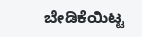ಬೇಡಿಕೆಯಿಟ್ಟ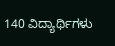140 ವಿದ್ಯಾರ್ಥಿಗಳು